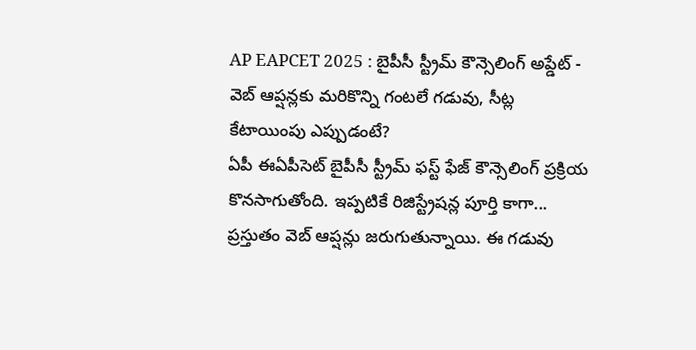AP EAPCET 2025 : బైపీసీ స్ట్రీమ్ కౌన్సెలింగ్ అప్డేట్ - వెబ్ ఆప్షన్లకు మరికొన్ని గంటలే గడువు, సీట్ల కేటాయింపు ఎప్పుడంటే?
ఏపీ ఈఏపీసెట్ బైపీసీ స్ట్రీమ్ ఫస్ట్ ఫేజ్ కౌన్సెలింగ్ ప్రక్రియ కొనసాగుతోంది. ఇప్పటికే రిజిస్ట్రేషన్ల పూర్తి కాగా... ప్రస్తుతం వెబ్ ఆప్షన్లు జరుగుతున్నాయి. ఈ గడువు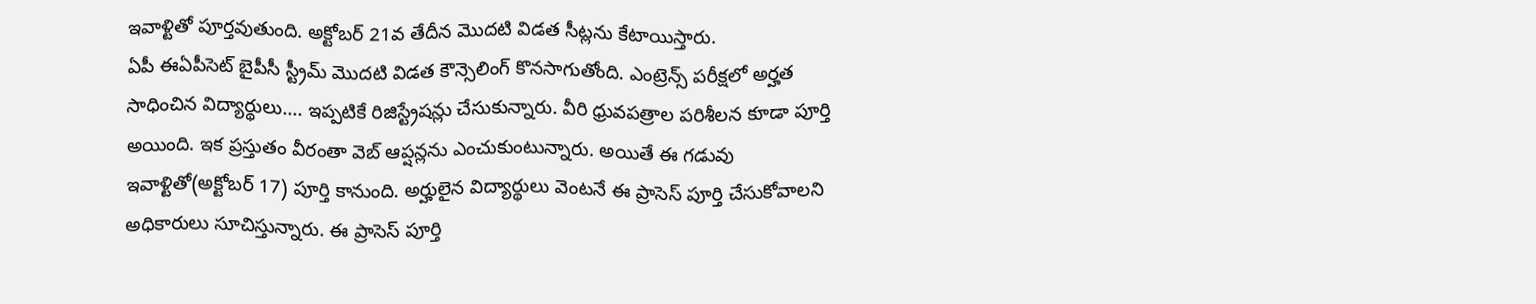ఇవాళ్టితో పూర్తవుతుంది. అక్టోబర్ 21వ తేదీన మొదటి విడత సీట్లను కేటాయిస్తారు.
ఏపీ ఈఏపీసెట్ బైపీసీ స్ట్రీమ్ మొదటి విడత కౌన్సెలింగ్ కొనసాగుతోంది. ఎంట్రెన్స్ పరీక్షలో అర్హత సాధించిన విద్యార్థులు…. ఇప్పటికే రిజిస్ట్రేషన్లు చేసుకున్నారు. వీరి ధ్రువపత్రాల పరిశీలన కూడా పూర్తి అయింది. ఇక ప్రస్తుతం వీరంతా వెబ్ ఆప్షన్లను ఎంచుకుంటున్నారు. అయితే ఈ గడువు ఇవాళ్టితో(అక్టోబర్ 17) పూర్తి కానుంది. అర్హులైన విద్యార్థులు వెంటనే ఈ ప్రాసెస్ పూర్తి చేసుకోవాలని అధికారులు సూచిస్తున్నారు. ఈ ప్రాసెస్ పూర్తి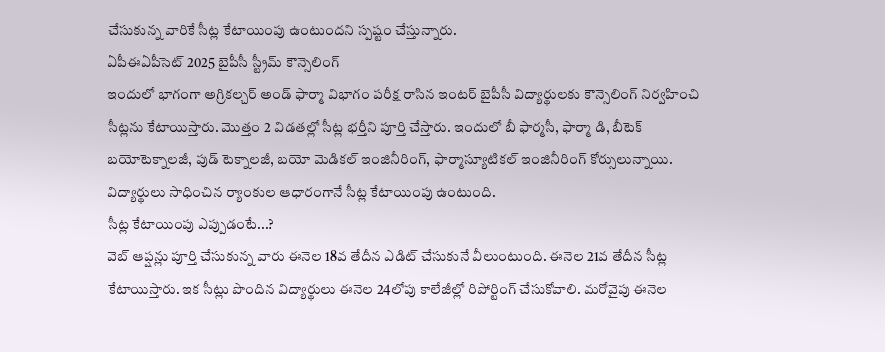చేసుకున్న వారికే సీట్ల కేటాయింపు ఉంటుందని స్పష్టం చేస్తున్నారు.
ఏపీఈఏపీసెట్ 2025 బైపీసీ స్ట్రీమ్ కౌన్సెలింగ్
ఇందులో భాగంగా అగ్రికల్చర్ అండ్ ఫార్మా విభాగం పరీక్ష రాసిన ఇంటర్ బైపీసీ విద్యార్థులకు కౌన్సెలింగ్ నిర్వహించి సీట్లను కేటాయిస్తారు. మొత్తం 2 విడతల్లో సీట్ల భర్తీని పూర్తి చేస్తారు. ఇందులో బీ ఫార్మసీ, ఫార్మా డి, బీటెక్ బయోటెక్నాలజీ, పుడ్ టెక్నాలజీ, బయో మెడికల్ ఇంజినీరింగ్, ఫార్మాస్యూటికల్ ఇంజినీరింగ్ కోర్సులున్నాయి. విద్యార్థులు సాధించిన ర్యాంకుల ఆధారంగానే సీట్ల కేటాయింపు ఉంటుంది.
సీట్ల కేటాయింపు ఎప్పుడంటే...?
వెబ్ ఆప్షన్లు పూర్తి చేసుకున్న వారు ఈనెల 18వ తేదీన ఎడిట్ చేసుకునే వీలుంటుంది. ఈనెల 21వ తేదీన సీట్ల కేటాయిస్తారు. ఇక సీట్లు పొందిన విద్యార్థులు ఈనెల 24లోపు కాలేజీల్లో రిపోర్టింగ్ చేసుకోవాలి. మరోవైపు ఈనెల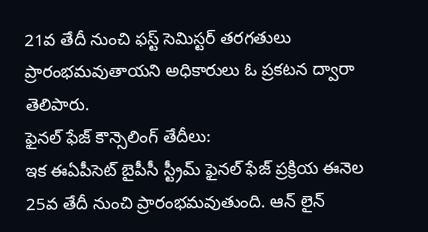21వ తేదీ నుంచి ఫస్ట్ సెమిస్టర్ తరగతులు ప్రారంభమవుతాయని అధికారులు ఓ ప్రకటన ద్వారా తెలిపారు.
ఫైనల్ ఫేజ్ కౌన్సెలింగ్ తేదీలు:
ఇక ఈఏపీసెట్ బైపీసీ స్ట్రీమ్ ఫైనల్ ఫేజ్ ప్రక్రియ ఈనెల 25వ తేదీ నుంచి ప్రారంభమవుతుంది. ఆన్ లైన్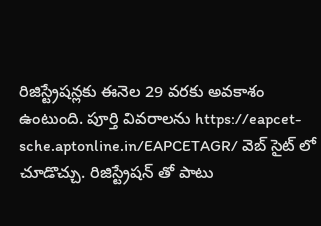రిజిస్ట్రేషన్లకు ఈనెల 29 వరకు అవకాశం ఉంటుంది. పూర్తి వివరాలను https://eapcet-sche.aptonline.in/EAPCETAGR/ వెబ్ సైట్ లో చూడొచ్చు. రిజిస్ట్రేషన్ తో పాటు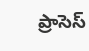ప్రాసెస్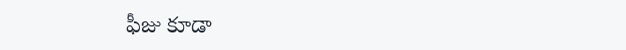ఫీజు కూడా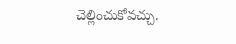చెల్లించుకోవచ్చు.